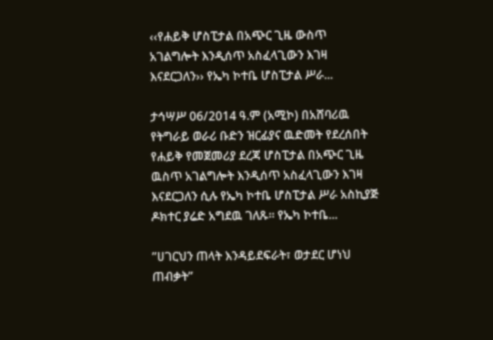‹‹የሐይቅ ሆስፒታል በአጭር ጊዜ ውስጥ አገልግሎት እንዲሰጥ አስፈላጊውን እገዛ እናደርጋለን›› የኤካ ኮተቤ ሆስፒታል ሥራ...

ታኅሣሥ 06/2014 ዓ.ም (አሚኮ) በአሸባሪዉ የትግራይ ወራሪ ቡድን ዝርፊያና ዉድመት የደረሰበት የሐይቅ የመጀመሪያ ደረጃ ሆስፒታል በአጭር ጊዜ ዉስጥ አገልግሎት እንዲሰጥ አስፈላጊውን እገዛ እናደርጋለን ሲሉ የኤካ ኮተቤ ሆስፒታል ሥራ አስኪያጅ ዶክተር ያሬድ አግደዉ ገለጹ። የኤካ ኮተቤ...

ʺሀገርህን ጠላት እንዳይደፍራት፣ ወታደር ሆነህ ጠብቃት”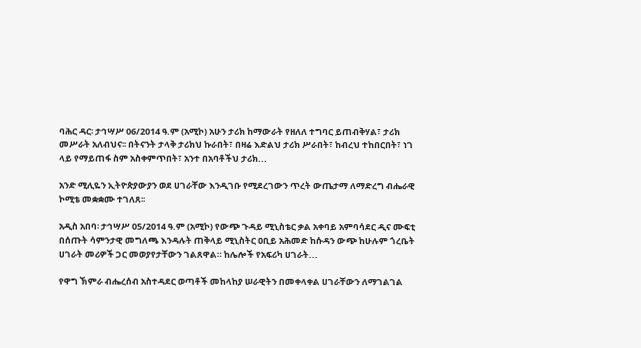ባሕር ዳር፡ ታኅሣሥ 06/2014 ዓ.ም (አሚኮ) አሁን ታሪክ ከማውራት የዘለለ ተግባር ይጠብቅሃል፣ ታሪክ መሥራት አለብህና፡፡ በትናንት ታላቅ ታሪክህ ኩራበት፣ በዛሬ እድልህ ታሪክ ሥራበት፣ ከብረህ ተከበርበት፣ ነገ ላይ የማይጠፋ ስም አስቀምጥበት፣ አንተ በአባቶችህ ታሪክ...

አንድ ሚሊዬን ኢትዮጵያውያን ወደ ሀገራቸው እንዲገቡ የሚደረገውን ጥረት ውጤታማ ለማድረግ ብሔራዊ ኮሚቴ መቋቋሙ ተገለጸ፡፡

አዲስ አበባ፡ ታኅሣሥ 05/2014 ዓ.ም (አሚኮ) የውጭ ጉዳይ ሚኒስቴር ቃል አቀባይ አምባሳደር ዲና ሙፍቲ በሰጡት ሳምንታዊ መግለጫ እንዳሉት ጠቅላይ ሚኒስትር ዐቢይ አሕመድ ከሱዳን ውጭ ከሁሉም ጎረቤት ሀገራት መሪዎች ጋር መወያየታቸውን ገልጸዋል። ከሌሎች የአፍሪካ ሀገራት...

የዋግ ኽምራ ብሔረሰብ አስተዳደር ወጣቶች መከላከያ ሠራዊትን በመቀላቀል ሀገራቸውን ለማገልገል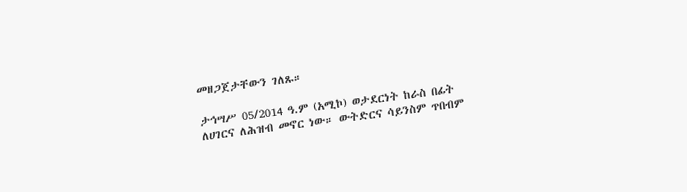መዘጋጀታቸውን ገለጹ።

ታኅሣሥ 05/2014 ዓ.ም (አሚኮ) ወታደርነት ከራስ በፊት ለሀገርና ለሕዝብ መኖር ነው። ውትድርና ሳይንስም ጥበብም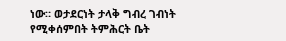ነው። ወታደርነት ታላቅ ግብረ ገብነት የሚቀሰምበት ትምሕርት ቤት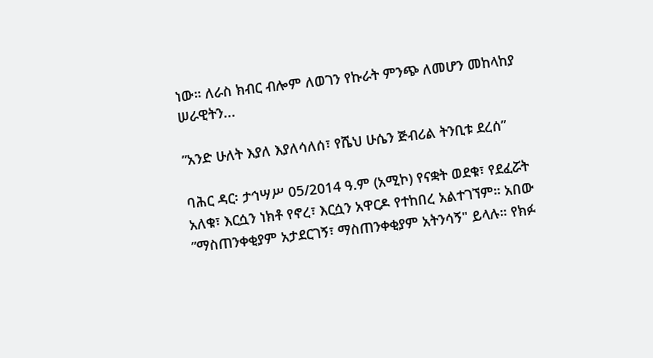ነው። ለራስ ክብር ብሎም ለወገን የኩራት ምንጭ ለመሆን መከላከያ ሠራዊትን...

ʺአንድ ሁለት እያለ እያለሳለሰ፣ የሼህ ሁሴን ጅብሪል ትንቢቱ ደረሰ”

ባሕር ዳር፡ ታኅሣሥ 05/2014 ዓ.ም (አሚኮ) የናቋት ወደቁ፣ የደፈሯት አለቁ፣ እርሷን ነክቶ የኖረ፣ እርሷን አዋርዶ የተከበረ አልተገኘም። አበው ʺማስጠንቀቂያም አታደርገኝ፣ ማስጠንቀቂያም አትንሳኝ" ይላሉ። የክፉ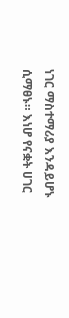ነገር ማስተማሪያ እንዳይሆኑ ሲማፀኑ። እነሆ የናቋት ሀገር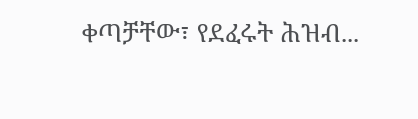ቀጣቻቸው፣ የደፈሩት ሕዝብ...